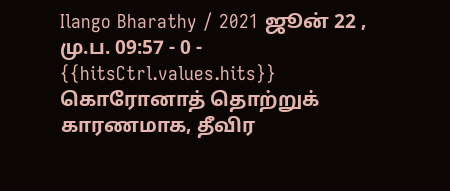Ilango Bharathy / 2021 ஜூன் 22 , மு.ப. 09:57 - 0 - {{hitsCtrl.values.hits}}
கொரோனாத் தொற்றுக் காரணமாக, தீவிர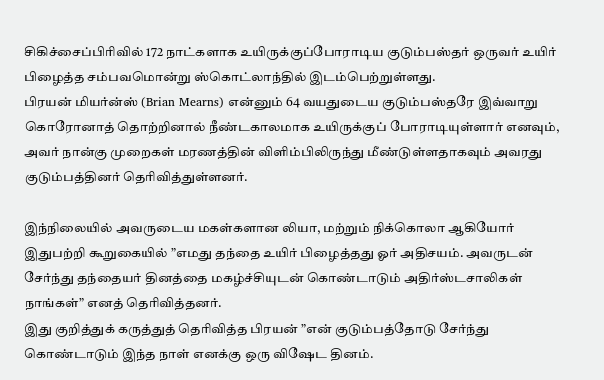சிகிச்சைப்பிரிவில் 172 நாட்களாக உயிருக்குப்போராடிய குடும்பஸ்தர் ஒருவர் உயிர் பிழைத்த சம்பவமொன்று ஸ்கொட்லாந்தில் இடம்பெற்றுள்ளது.
பிரயன் மியர்ன்ஸ் (Brian Mearns) என்னும் 64 வயதுடைய குடும்பஸ்தரே இவ்வாறு கொரோனாத் தொற்றினால் நீண்டகாலமாக உயிருக்குப் போராடியுள்ளார் எனவும், அவர் நான்கு முறைகள் மரணத்தின் விளிம்பிலிருந்து மீண்டுள்ளதாகவும் அவரது குடும்பத்தினர் தெரிவித்துள்ளனர்.

இந்நிலையில் அவருடைய மகள்களான லியா, மற்றும் நிக்கொலா ஆகியோர் இதுபற்றி கூறுகையில் ”எமது தந்தை உயிர் பிழைத்தது ஓர் அதிசயம். அவருடன் சேர்ந்து தந்தையர் தினத்தை மகழ்ச்சியுடன் கொண்டாடும் அதிர்ஸ்டசாலிகள் நாங்கள்” எனத் தெரிவித்தனர்.
இது குறித்துக் கருத்துத் தெரிவித்த பிரயன் ”என் குடும்பத்தோடு சேர்ந்து கொண்டாடும் இந்த நாள் எனக்கு ஒரு விஷேட தினம்.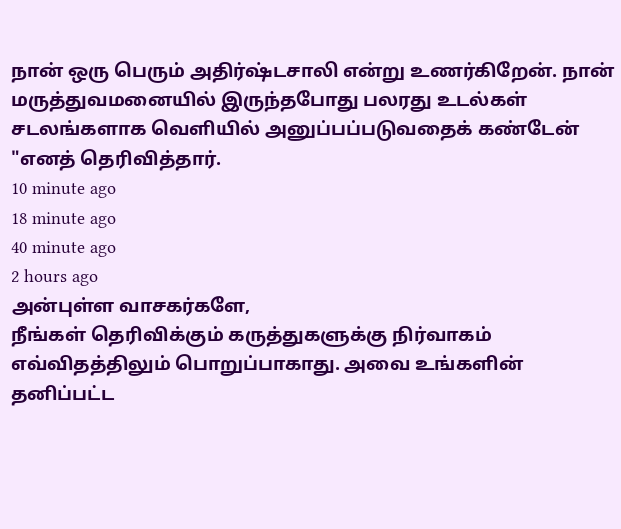நான் ஒரு பெரும் அதிர்ஷ்டசாலி என்று உணர்கிறேன். நான் மருத்துவமனையில் இருந்தபோது பலரது உடல்கள் சடலங்களாக வெளியில் அனுப்பப்படுவதைக் கண்டேன் "எனத் தெரிவித்தார்.
10 minute ago
18 minute ago
40 minute ago
2 hours ago
அன்புள்ள வாசகர்களே,
நீங்கள் தெரிவிக்கும் கருத்துகளுக்கு நிர்வாகம் எவ்விதத்திலும் பொறுப்பாகாது. அவை உங்களின் தனிப்பட்ட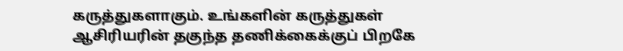கருத்துகளாகும். உங்களின் கருத்துகள் ஆசிரியரின் தகுந்த தணிக்கைக்குப் பிறகே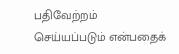பதிவேற்றம் செய்யப்படும் என்பதைக்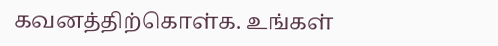கவனத்திற்கொள்க. உங்கள்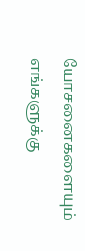யோசனைகளையும் எங்களுக்கு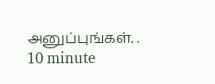அனுப்புங்கள். .
10 minute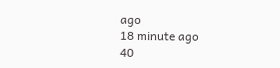ago
18 minute ago
40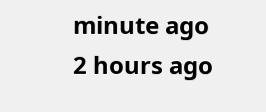minute ago
2 hours ago